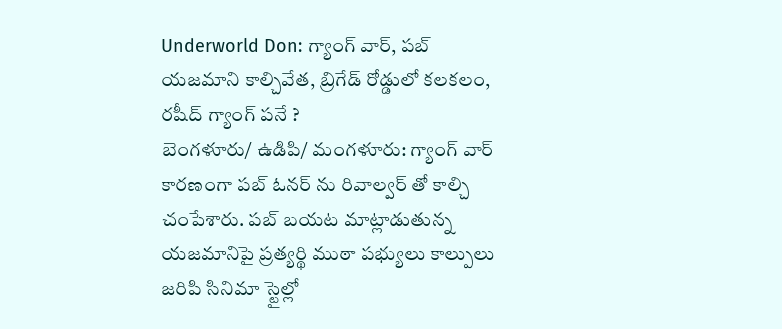Underworld Don: గ్యాంగ్ వార్, పబ్ యజమాని కాల్చివేత, బ్రిగేడ్ రోడ్డులో కలకలం, రషీద్ గ్యాంగ్ పనే ?
బెంగళూరు/ ఉడిపి/ మంగళూరు: గ్యాంగ్ వార్ కారణంగా పబ్ ఓనర్ ను రివాల్వర్ తో కాల్చి చంపేశారు. పబ్ బయట మాట్లాడుతున్న యజమానిపై ప్రత్యర్థి ముఠా పభ్యులు కాల్పులు జరిపి సినిమా స్టైల్లో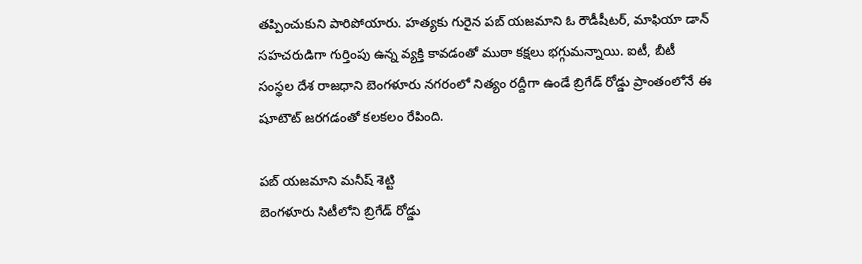తప్పించుకుని పారిపోయారు. హత్యకు గురైన పబ్ యజమాని ఓ రౌడీషీటర్, మాఫియా డాన్ సహచరుడిగా గుర్తింపు ఉన్న వ్యక్తి కావడంతో ముఠా కక్షలు భగ్గుమన్నాయి. ఐటీ, బీటీ సంస్థల దేశ రాజధాని బెంగళూరు నగరంలో నిత్యం రద్దీగా ఉండే బ్రిగేడ్ రోడ్డు ప్రాంతంలోనే ఈ షూటౌట్ జరగడంతో కలకలం రేపింది.

పబ్ యజమాని మనీష్ శెట్టి
బెంగళూరు సిటీలోని బ్రిగేడ్ రోడ్డు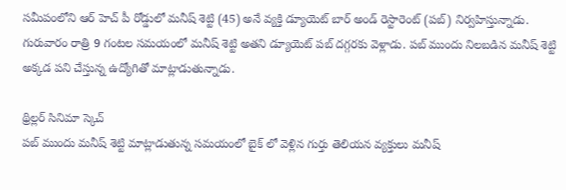సమీపంలోని ఆర్ హెచ్ పీ రోడ్డులో మనీష్ శెట్టి (45) అనే వ్యక్తి డ్యూయెట్ బార్ అండ్ రెస్టారెంట్ (పబ్) నిర్వహిస్తున్నాడు. గురువారం రాత్రి 9 గంటల సమయంలో మనీష్ శెట్టి అతని డ్యూయెట్ పబ్ దగ్గరకు వెళ్లాడు. పబ్ ముందు నిలబడిన మనీష్ శెట్టి అక్కడ పని చేస్తున్న ఉద్యోగితో మాట్లాడుతున్నాడు.

థ్రిల్లర్ సినిమా స్కెచ్
పబ్ ముందు మనీష్ శెట్టి మాట్లాడుతున్న సమయంలో బైక్ లో వెళ్లిన గుర్తు తెలియన వ్యక్తులు మనీష్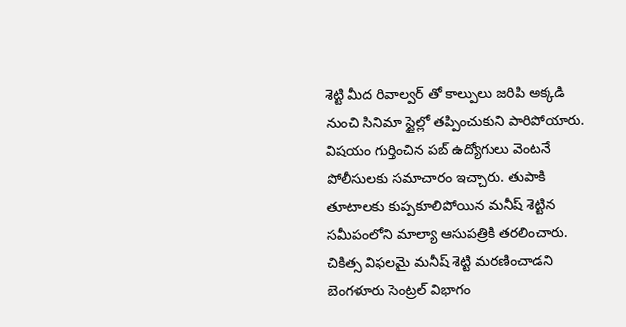శెట్టి మీద రివాల్వర్ తో కాల్పులు జరిపి అక్కడి నుంచి సినిమా స్టైల్లో తప్పించుకుని పారిపోయారు. విషయం గుర్తించిన పబ్ ఉద్యోగులు వెంటనే పోలీసులకు సమాచారం ఇచ్చారు. తుపాకి తూటాలకు కుప్పకూలిపోయిన మనీష్ శెట్టిన సమీపంలోని మాల్యా ఆసుపత్రికి తరలించారు. చికిత్స విఫలమై మనీష్ శెట్టి మరణించాడని బెంగళూరు సెంట్రల్ విభాగం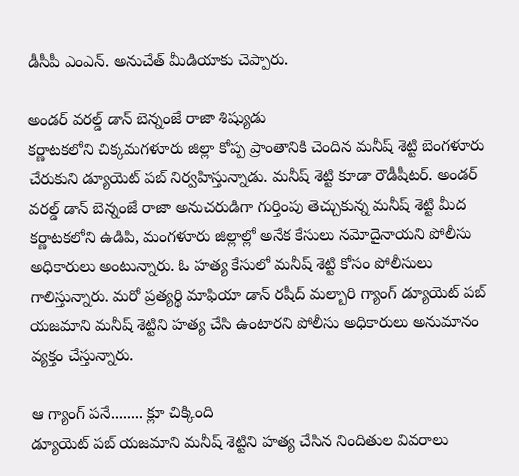డీసీపీ ఎంఎన్. అనుచేత్ మీడియాకు చెప్పారు.

అండర్ వరల్డ్ డాన్ బెన్నంజే రాజా శిష్యుడు
కర్ణాటకలోని చిక్కమగళూరు జిల్లా కోప్ప ప్రాంతానికి చెందిన మనీష్ శెట్టి బెంగళూరు చేరుకుని డ్యూయెట్ పబ్ నిర్వహిస్తున్నాడు. మనీష్ శెట్టి కూడా రౌడీషీటర్. అండర్ వరల్డ్ డాన్ బెన్నంజే రాజా అనుచరుడిగా గుర్తింపు తెచ్చుకున్న మనీష్ శెట్టి మీద కర్ణాటకలోని ఉడిపి, మంగళూరు జిల్లాల్లో అనేక కేసులు నమోదైనాయని పోలీసు అధికారులు అంటున్నారు. ఓ హత్య కేసులో మనీష్ శెట్టి కోసం పోలీసులు గాలిస్తున్నారు. మరో ప్రత్యర్థి మాఫియా డాన్ రషీద్ మల్బారి గ్యాంగ్ డ్యూయెట్ పబ్ యజమాని మనీష్ శెట్టిని హత్య చేసి ఉంటారని పోలీసు అధికారులు అనుమానం వ్యక్తం చేస్తున్నారు.

ఆ గ్యాంగ్ పనే........ క్లూ చిక్కింది
డ్యూయెట్ పబ్ యజమాని మనీష్ శెట్టిని హత్య చేసిన నిందితుల వివరాలు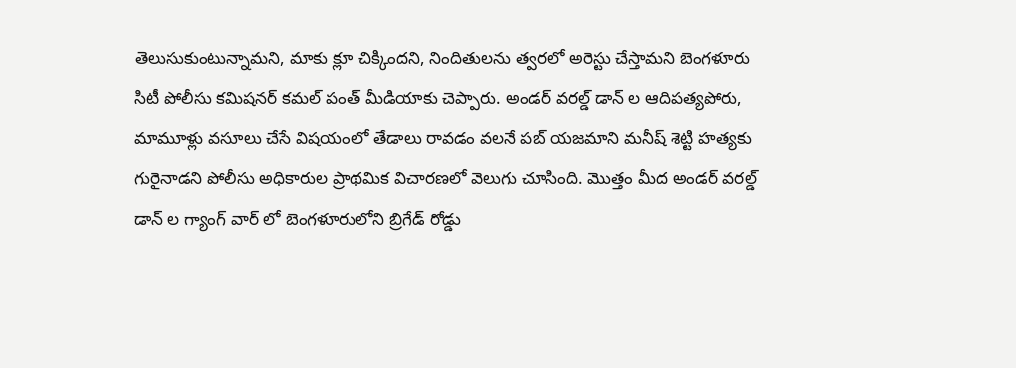తెలుసుకుంటున్నామని, మాకు క్లూ చిక్కిందని, నిందితులను త్వరలో అరెస్టు చేస్తామని బెంగళూరు సిటీ పోలీసు కమిషనర్ కమల్ పంత్ మీడియాకు చెప్పారు. అండర్ వరల్డ్ డాన్ ల ఆదిపత్యపోరు, మామూళ్లు వసూలు చేసే విషయంలో తేడాలు రావడం వలనే పబ్ యజమాని మనీష్ శెట్టి హత్యకు గురైనాడని పోలీసు అధికారుల ప్రాథమిక విచారణలో వెలుగు చూసింది. మొత్తం మీద అండర్ వరల్డ్ డాన్ ల గ్యాంగ్ వార్ లో బెంగళూరులోని బ్రిగేడ్ రోడ్డు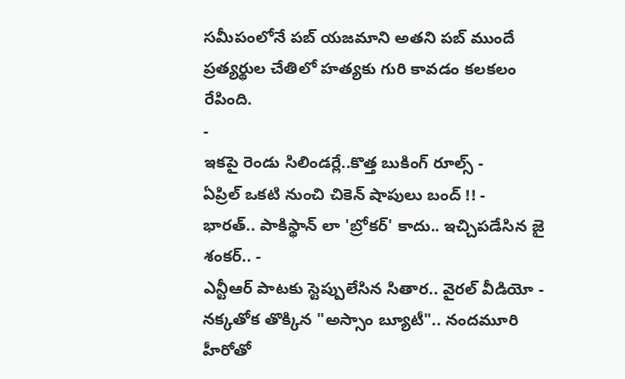సమీపంలోనే పబ్ యజమాని అతని పబ్ ముందే ప్రత్యర్థుల చేతిలో హత్యకు గురి కావడం కలకలం రేపింది.
-
ఇకపై రెండు సిలిండర్లే..కొత్త బుకింగ్ రూల్స్ -
ఏప్రిల్ ఒకటి నుంచి చికెన్ షాపులు బంద్ !! -
భారత్.. పాకిస్థాన్ లా 'బ్రోకర్' కాదు.. ఇచ్చిపడేసిన జై శంకర్.. -
ఎన్టీఆర్ పాటకు స్టెప్పులేసిన సితార.. వైరల్ వీడియో -
నక్కతోక తొక్కిన "అస్సాం బ్యూటీ".. నందమూరి హీరోతో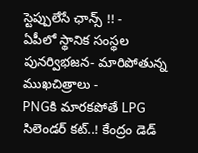స్టెప్పులేసే ఛాన్స్ !! -
ఏపీలో స్థానిక సంస్థల పునర్విభజన- మారిపోతున్న ముఖచిత్రాలు -
PNGకి మారకపోతే LPG సిలెండర్ కట్..! కేంద్రం డెడ్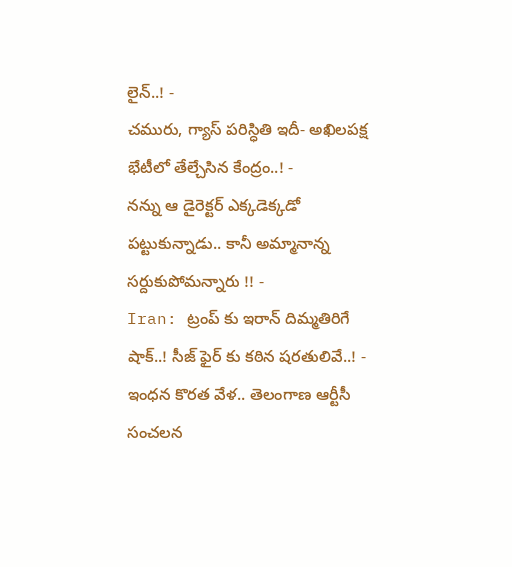లైన్..! -
చమురు, గ్యాస్ పరిస్ధితి ఇదీ- అఖిలపక్ష భేటీలో తేల్చేసిన కేంద్రం..! -
నన్ను ఆ డైరెక్టర్ ఎక్కడెక్కడో పట్టుకున్నాడు.. కానీ అమ్మానాన్న సర్దుకుపోమన్నారు !! -
Iran: ట్రంప్ కు ఇరాన్ దిమ్మతిరిగే షాక్..! సీజ్ ఫైర్ కు కఠిన షరతులివే..! -
ఇంధన కొరత వేళ.. తెలంగాణ ఆర్టీసీ సంచలన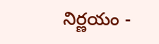నిర్ణయం -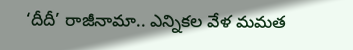‘దీదీ’ రాజీనామా.. ఎన్నికల వేళ మమత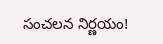సంచలన నిర్ణయం!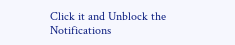Click it and Unblock the Notifications